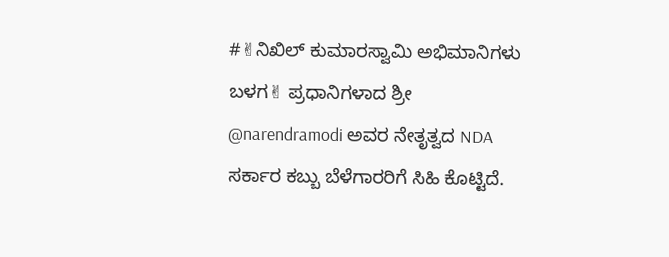#✌ನಿಖಿಲ್ ಕುಮಾರಸ್ವಾಮಿ ಅಭಿಮಾನಿಗಳು ಬಳಗ✌ ಪ್ರಧಾನಿಗಳಾದ ಶ್ರೀ @narendramodi ಅವರ ನೇತೃತ್ವದ NDA ಸರ್ಕಾರ ಕಬ್ಬು ಬೆಳೆಗಾರರಿಗೆ ಸಿಹಿ ಕೊಟ್ಟಿದೆ.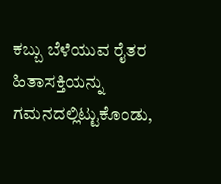ಕಬ್ಬು ಬೆಳೆಯುವ ರೈತರ ಹಿತಾಸಕ್ತಿಯನ್ನು ಗಮನದಲ್ಲಿಟ್ಟುಕೊಂಡು,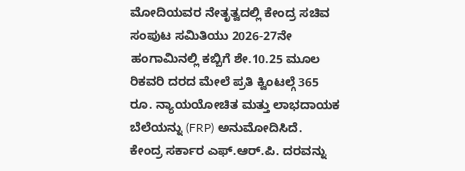ಮೋದಿಯವರ ನೇತೃತ್ವದಲ್ಲಿ ಕೇಂದ್ರ ಸಚಿವ ಸಂಪುಟ ಸಮಿತಿಯು 2026-27ನೇ ಹಂಗಾಮಿನಲ್ಲಿ ಕಬ್ಬಿಗೆ ಶೇ.10.25 ಮೂಲ ರಿಕವರಿ ದರದ ಮೇಲೆ ಪ್ರತಿ ಕ್ವಿಂಟಲ್ಗೆ 365 ರೂ. ನ್ಯಾಯಯೋಚಿತ ಮತ್ತು ಲಾಭದಾಯಕ ಬೆಲೆಯನ್ನು (FRP) ಅನುಮೋದಿಸಿದೆ.
ಕೇಂದ್ರ ಸರ್ಕಾರ ಎಫ್.ಆರ್.ಪಿ. ದರವನ್ನು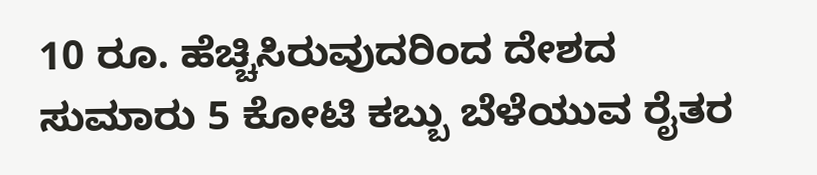10 ರೂ. ಹೆಚ್ಚಿಸಿರುವುದರಿಂದ ದೇಶದ ಸುಮಾರು 5 ಕೋಟಿ ಕಬ್ಬು ಬೆಳೆಯುವ ರೈತರ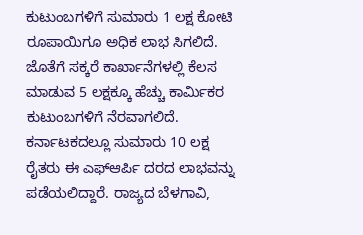ಕುಟುಂಬಗಳಿಗೆ ಸುಮಾರು 1 ಲಕ್ಷ ಕೋಟಿ ರೂಪಾಯಿಗೂ ಅಧಿಕ ಲಾಭ ಸಿಗಲಿದೆ. ಜೊತೆಗೆ ಸಕ್ಕರೆ ಕಾರ್ಖಾನೆಗಳಲ್ಲಿ ಕೆಲಸ ಮಾಡುವ 5 ಲಕ್ಷಕ್ಕೂ ಹೆಚ್ಚು ಕಾರ್ಮಿಕರ ಕುಟುಂಬಗಳಿಗೆ ನೆರವಾಗಲಿದೆ.
ಕರ್ನಾಟಕದಲ್ಲೂ ಸುಮಾರು 10 ಲಕ್ಷ ರೈತರು ಈ ಎಫ್ಆರ್ಪಿ ದರದ ಲಾಭವನ್ನು ಪಡೆಯಲಿದ್ದಾರೆ. ರಾಜ್ಯದ ಬೆಳಗಾವಿ,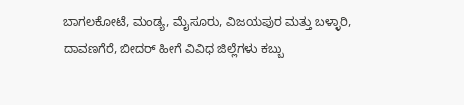ಬಾಗಲಕೋಟೆ, ಮಂಡ್ಯ, ಮೈಸೂರು, ವಿಜಯಪುರ ಮತ್ತು ಬಳ್ಳಾರಿ, ದಾವಣಗೆರೆ, ಬೀದರ್ ಹೀಗೆ ವಿವಿಧ ಜಿಲ್ಲೆಗಳು ಕಬ್ಬು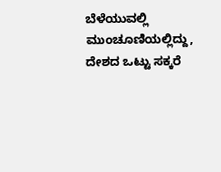ಬೆಳೆಯುವಲ್ಲಿ ಮುಂಚೂಣಿಯಲ್ಲಿದ್ದು, ದೇಶದ ಒಟ್ಟು ಸಕ್ಕರೆ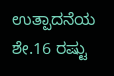ಉತ್ಪಾದನೆಯ ಶೇ.16 ರಷ್ಟು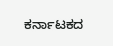ಕರ್ನಾಟಕದ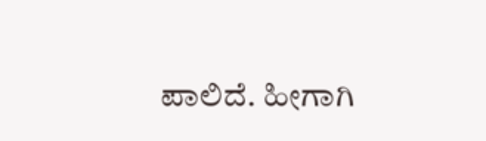ಪಾಲಿದೆ. ಹೀಗಾಗಿ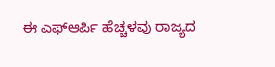ಈ ಎಫ್ಆರ್ಪಿ ಹೆಚ್ಚಳವು ರಾಜ್ಯದ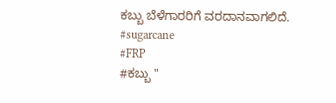ಕಬ್ಬು ಬೆಳೆಗಾರರಿಗೆ ವರದಾನವಾಗಲಿದೆ.
#sugarcane
#FRP
#ಕಬ್ಬು "